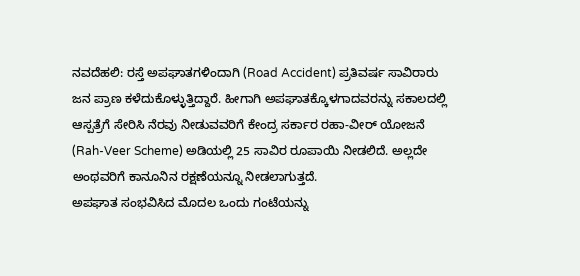ನವದೆಹಲಿ: ರಸ್ತೆ ಅಪಘಾತಗಳಿಂದಾಗಿ (Road Accident) ಪ್ರತಿವರ್ಷ ಸಾವಿರಾರು ಜನ ಪ್ರಾಣ ಕಳೆದುಕೊಳ್ಳುತ್ತಿದ್ದಾರೆ. ಹೀಗಾಗಿ ಅಪಘಾತಕ್ಕೊಳಗಾದವರನ್ನು ಸಕಾಲದಲ್ಲಿ ಆಸ್ಪತ್ರೆಗೆ ಸೇರಿಸಿ ನೆರವು ನೀಡುವವರಿಗೆ ಕೇಂದ್ರ ಸರ್ಕಾರ ರಹಾ-ವೀರ್ ಯೋಜನೆ (Rah-Veer Scheme) ಅಡಿಯಲ್ಲಿ 25 ಸಾವಿರ ರೂಪಾಯಿ ನೀಡಲಿದೆ. ಅಲ್ಲದೇ ಅಂಥವರಿಗೆ ಕಾನೂನಿನ ರಕ್ಷಣೆಯನ್ನೂ ನೀಡಲಾಗುತ್ತದೆ.
ಅಪಘಾತ ಸಂಭವಿಸಿದ ಮೊದಲ ಒಂದು ಗಂಟೆಯನ್ನು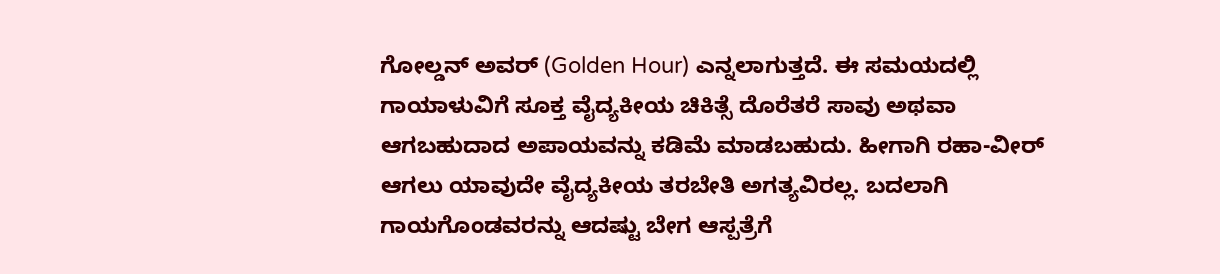ಗೋಲ್ಡನ್ ಅವರ್ (Golden Hour) ಎನ್ನಲಾಗುತ್ತದೆ. ಈ ಸಮಯದಲ್ಲಿ ಗಾಯಾಳುವಿಗೆ ಸೂಕ್ತ ವೈದ್ಯಕೀಯ ಚಿಕಿತ್ಸೆ ದೊರೆತರೆ ಸಾವು ಅಥವಾ ಆಗಬಹುದಾದ ಅಪಾಯವನ್ನು ಕಡಿಮೆ ಮಾಡಬಹುದು. ಹೀಗಾಗಿ ರಹಾ-ವೀರ್ ಆಗಲು ಯಾವುದೇ ವೈದ್ಯಕೀಯ ತರಬೇತಿ ಅಗತ್ಯವಿರಲ್ಲ. ಬದಲಾಗಿ ಗಾಯಗೊಂಡವರನ್ನು ಆದಷ್ಟು ಬೇಗ ಆಸ್ಪತ್ರೆಗೆ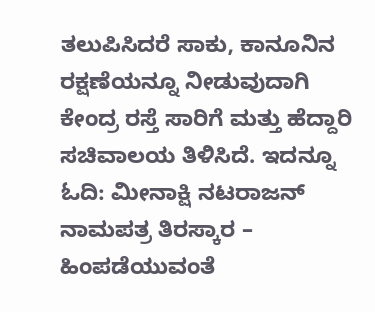ತಲುಪಿಸಿದರೆ ಸಾಕು, ಕಾನೂನಿನ ರಕ್ಷಣೆಯನ್ನೂ ನೀಡುವುದಾಗಿ ಕೇಂದ್ರ ರಸ್ತೆ ಸಾರಿಗೆ ಮತ್ತು ಹೆದ್ದಾರಿ ಸಚಿವಾಲಯ ತಿಳಿಸಿದೆ. ಇದನ್ನೂ ಓದಿ: ಮೀನಾಕ್ಷಿ ನಟರಾಜನ್ ನಾಮಪತ್ರ ತಿರಸ್ಕಾರ – ಹಿಂಪಡೆಯುವಂತೆ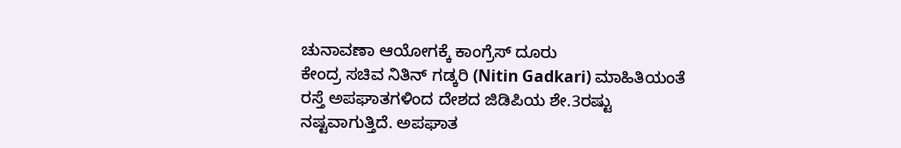ಚುನಾವಣಾ ಆಯೋಗಕ್ಕೆ ಕಾಂಗ್ರೆಸ್ ದೂರು
ಕೇಂದ್ರ ಸಚಿವ ನಿತಿನ್ ಗಡ್ಕರಿ (Nitin Gadkari) ಮಾಹಿತಿಯಂತೆ ರಸ್ತೆ ಅಪಘಾತಗಳಿಂದ ದೇಶದ ಜಿಡಿಪಿಯ ಶೇ.3ರಷ್ಟು ನಷ್ಟವಾಗುತ್ತಿದೆ. ಅಪಘಾತ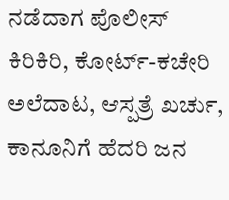ನಡೆದಾಗ ಪೊಲೀಸ್ ಕಿರಿಕಿರಿ, ಕೋರ್ಟ್-ಕಚೇರಿ ಅಲೆದಾಟ, ಆಸ್ಪತ್ರೆ ಖರ್ಚು, ಕಾನೂನಿಗೆ ಹೆದರಿ ಜನ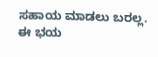ಸಹಾಯ ಮಾಡಲು ಬರಲ್ಲ. ಈ ಭಯ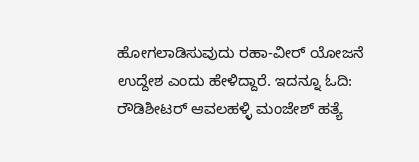ಹೋಗಲಾಡಿಸುವುದು ರಹಾ-ವೀರ್ ಯೋಜನೆ ಉದ್ದೇಶ ಎಂದು ಹೇಳಿದ್ದಾರೆ. ಇದನ್ನೂ ಓದಿ: ರೌಡಿಶೀಟರ್ ಆವಲಹಳ್ಳಿ ಮಂಜೇಶ್ ಹತ್ಯೆ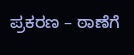ಪ್ರಕರಣ – ಠಾಣೆಗೆ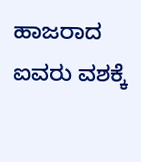ಹಾಜರಾದ ಐವರು ವಶಕ್ಕೆ